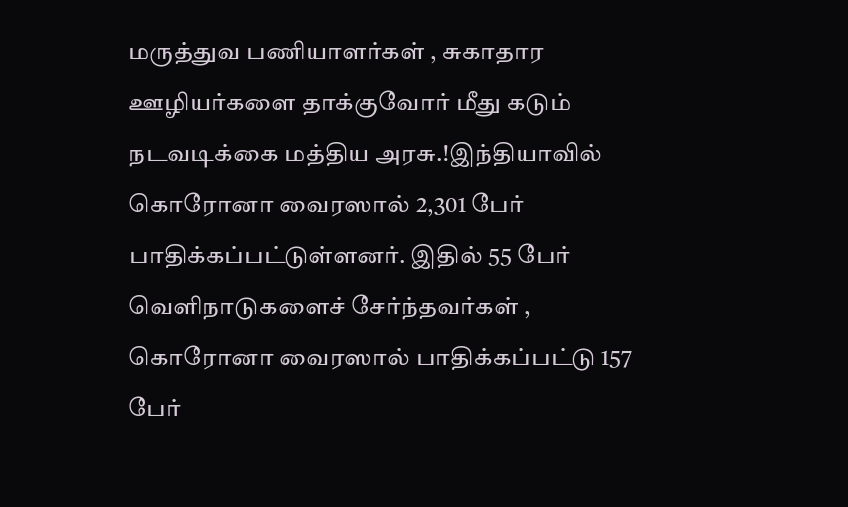மருத்துவ பணியாளர்கள் , சுகாதார ஊழியர்களை தாக்குவோர் மீது கடும் நடவடிக்கை மத்திய அரசு.!இந்தியாவில் கொரோனா வைரஸால் 2,301 பேர் பாதிக்கப்பட்டுள்ளனர். இதில் 55 பேர் வெளிநாடுகளைச் சேர்ந்தவர்கள் , கொரோனா வைரஸால் பாதிக்கப்பட்டு 157 பேர்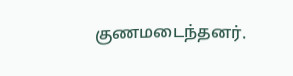குணமடைந்தனர்.